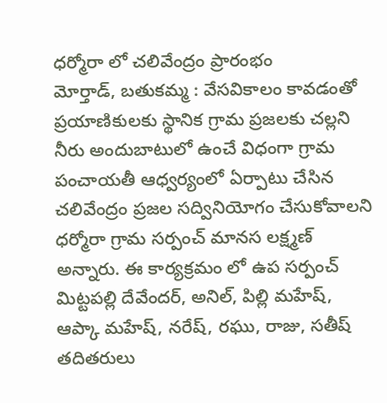ధర్మోరా లో చలివేంద్రం ప్రారంభం
మోర్తాడ్, బతుకమ్మ : వేసవికాలం కావడంతో ప్రయాణికులకు స్థానిక గ్రామ ప్రజలకు చల్లని నీరు అందుబాటులో ఉంచే విధంగా గ్రామ పంచాయతీ ఆధ్వర్యంలో ఏర్పాటు చేసిన చలివేంద్రం ప్రజల సద్వినియోగం చేసుకోవాలని ధర్మోరా గ్రామ సర్పంచ్ మానస లక్ష్మణ్ అన్నారు. ఈ కార్యక్రమం లో ఉప సర్పంచ్ మిట్టపల్లి దేవేందర్, అనిల్, పిల్లి మహేష్, ఆప్కా మహేష్, నరేష్, రఘు, రాజు, సతీష్ తదితరులు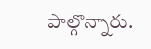పాల్గొన్నారు.